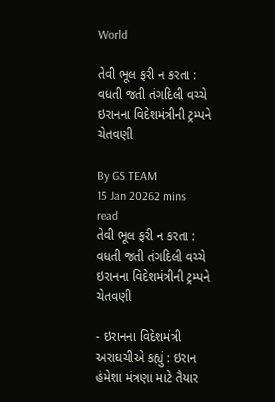World

તેવી ભૂલ ફરી ન કરતા : વધતી જતી તંગદિલી વચ્ચે ઇરાનના વિદેશમંત્રીની ટ્રમ્પને ચેતવણી

By GS TEAM
15 Jan 20262 mins read
તેવી ભૂલ ફરી ન કરતા : વધતી જતી તંગદિલી વચ્ચે ઇરાનના વિદેશમંત્રીની ટ્રમ્પને ચેતવણી

- ઇરાનના વિદેશમંત્રી અરાઘચીએ કહ્યું : ઇરાન હંમેશા મંત્રણા માટે તૈયાર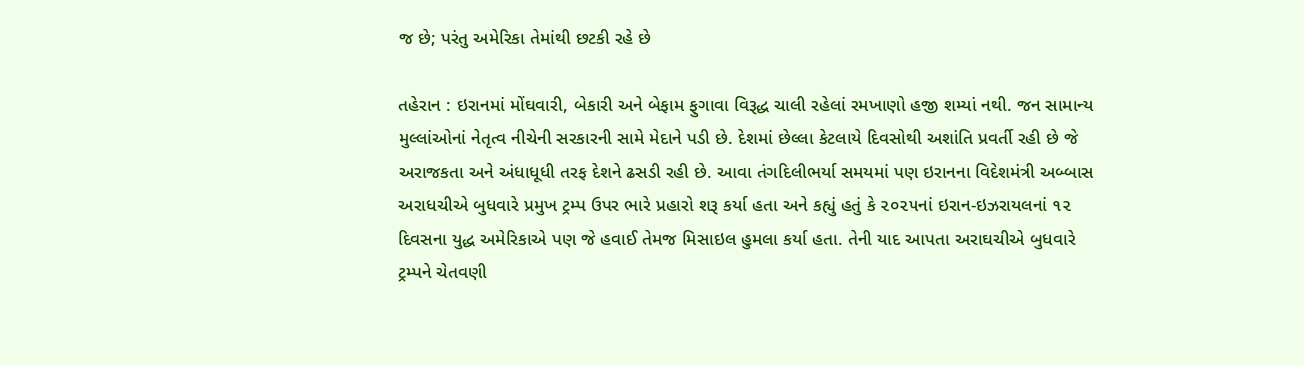જ છે; પરંતુ અમેરિકા તેમાંથી છટકી રહે છે

તહેરાન : ઇરાનમાં મોંઘવારી, બેકારી અને બેફામ ફુગાવા વિરૂદ્ધ ચાલી રહેલાં રમખાણો હજી શમ્યાં નથી. જન સામાન્ય મુલ્લાંઓનાં નેતૃત્વ નીચેની સરકારની સામે મેદાને પડી છે. દેશમાં છેલ્લા કેટલાયે દિવસોથી અશાંતિ પ્રવર્તી રહી છે જે અરાજકતા અને અંધાધૂધી તરફ દેશને ઢસડી રહી છે. આવા તંગદિલીભર્યા સમયમાં પણ ઇરાનના વિદેશમંત્રી અબ્બાસ અરાધચીએ બુધવારે પ્રમુખ ટ્રમ્પ ઉપર ભારે પ્રહારો શરૂ કર્યા હતા અને કહ્યું હતું કે ૨૦૨૫નાં ઇરાન-ઇઝરાયલનાં ૧૨ દિવસના યુદ્ધ અમેરિકાએ પણ જે હવાઈ તેમજ મિસાઇલ હુમલા કર્યા હતા. તેની યાદ આપતા અરાઘચીએ બુધવારે ટ્રમ્પને ચેતવણી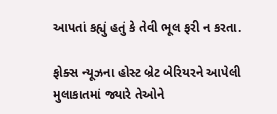આપતાં કહ્યું હતું કે તેવી ભૂલ ફરી ન કરતા.

ફોક્સ ન્યૂઝના હોસ્ટ બ્રેટ બેરિયરને આપેલી મુલાકાતમાં જ્યારે તેઓને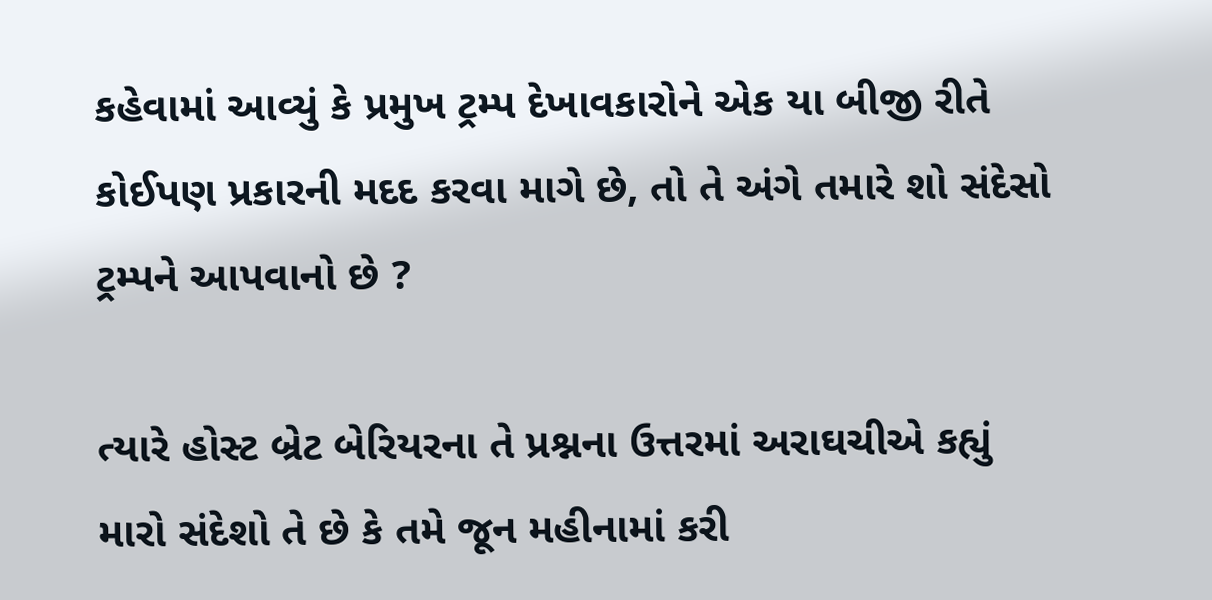કહેવામાં આવ્યું કે પ્રમુખ ટ્રમ્પ દેખાવકારોને એક યા બીજી રીતે કોઈપણ પ્રકારની મદદ કરવા માગે છે, તો તે અંગે તમારે શો સંદેસો ટ્રમ્પને આપવાનો છે ?

ત્યારે હોસ્ટ બ્રેટ બેરિયરના તે પ્રશ્નના ઉત્તરમાં અરાઘચીએ કહ્યું મારો સંદેશો તે છે કે તમે જૂન મહીનામાં કરી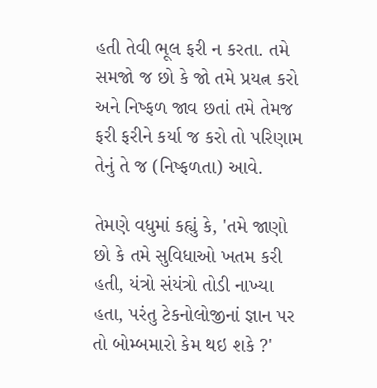હતી તેવી ભૂલ ફરી ન કરતા. તમે સમજો જ છો કે જો તમે પ્રયત્ન કરો અને નિષ્ફળ જાવ છતાં તમે તેમજ ફરી ફરીને કર્યા જ કરો તો પરિણામ તેનું તે જ (નિષ્ફળતા) આવે.

તેમણે વધુમાં કહ્યું કે, 'તમે જાણો છો કે તમે સુવિધાઓ ખતમ કરી હતી, યંત્રો સંયંત્રો તોડી નાખ્યા હતા, પરંતુ ટેકનોલોજીનાં જ્ઞાન પર તો બોમ્બમારો કેમ થઇ શકે ?'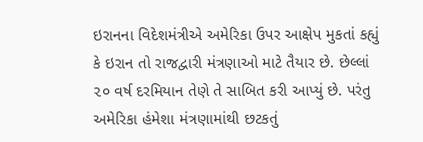ઇરાનના વિદેશમંત્રીએ અમેરિકા ઉપર આક્ષેપ મુકતાં કહ્યું કે ઇરાન તો રાજદ્વારી મંત્રણાઓ માટે તૈયાર છે. છેલ્લાં ૨૦ વર્ષ દરમિયાન તેણે તે સાબિત કરી આપ્યું છે. પરંતુ અમેરિકા હંમેશા મંત્રણામાંથી છટકતું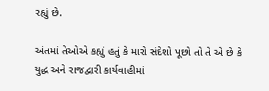રહ્યું છે.

અંતમાં તેઓએ કહ્યું હતું કે મારો સંદેશો પૂછો તો તે એ છે કે યુદ્ધ અને રાજદ્વારી કાર્યવાહીમાં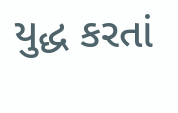યુદ્ધ કરતાં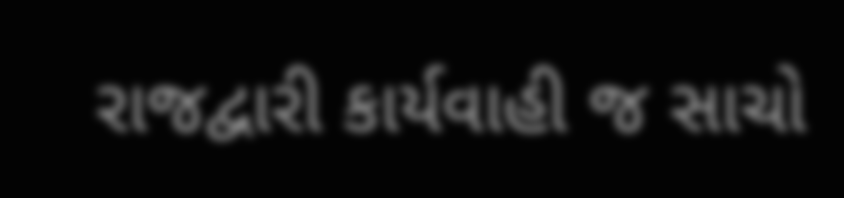રાજદ્વારી કાર્યવાહી જ સાચો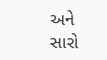અને સારો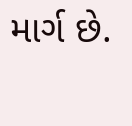માર્ગ છે.